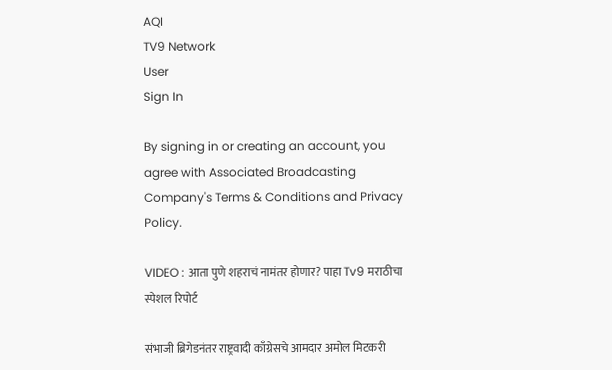AQI
TV9 Network
User
Sign In

By signing in or creating an account, you agree with Associated Broadcasting Company's Terms & Conditions and Privacy Policy.

VIDEO : आता पुणे शहराचं नामंतर होणार? पाहा Tv9 मराठीचा स्पेशल रिपोर्ट

संभाजी ब्रिगेडनंतर राष्ट्रवादी काँग्रेसचे आमदार अमोल मिटकरी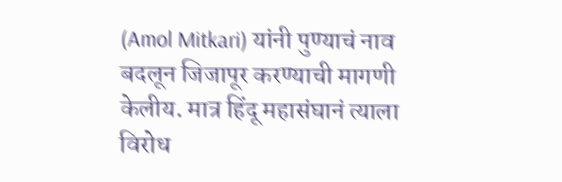(Amol Mitkari) यांनी पुण्याचं नाव बदलून जिजापूर करण्याची मागणी केलीय. मात्र हिंदू महासंघानं त्याला विरोध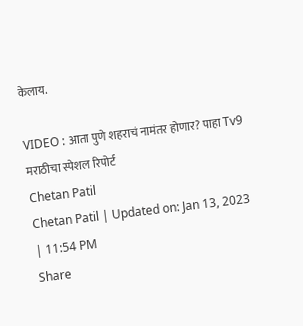केलाय.

VIDEO : आता पुणे शहराचं नामंतर होणार? पाहा Tv9 मराठीचा स्पेशल रिपोर्ट
Chetan Patil
Chetan Patil | Updated on: Jan 13, 2023 | 11:54 PM
Share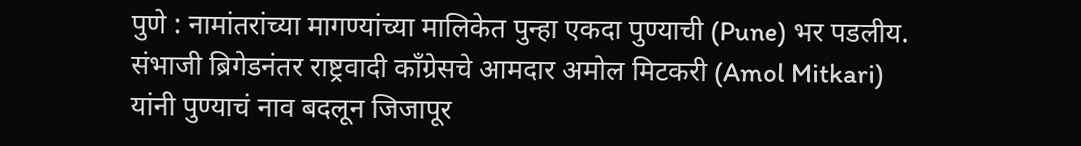पुणे : नामांतरांच्या मागण्यांच्या मालिकेत पुन्हा एकदा पुण्याची (Pune) भर पडलीय. संभाजी ब्रिगेडनंतर राष्ट्रवादी काँग्रेसचे आमदार अमोल मिटकरी (Amol Mitkari) यांनी पुण्याचं नाव बदलून जिजापूर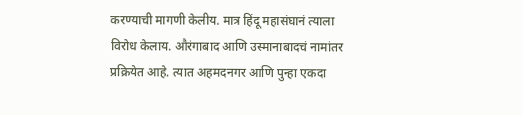करण्याची मागणी केलीय. मात्र हिंदू महासंघानं त्याला विरोध केलाय. औरंगाबाद आणि उस्मानाबादचं नामांतर प्रक्रियेत आहे. त्यात अहमदनगर आणि पुन्हा एकदा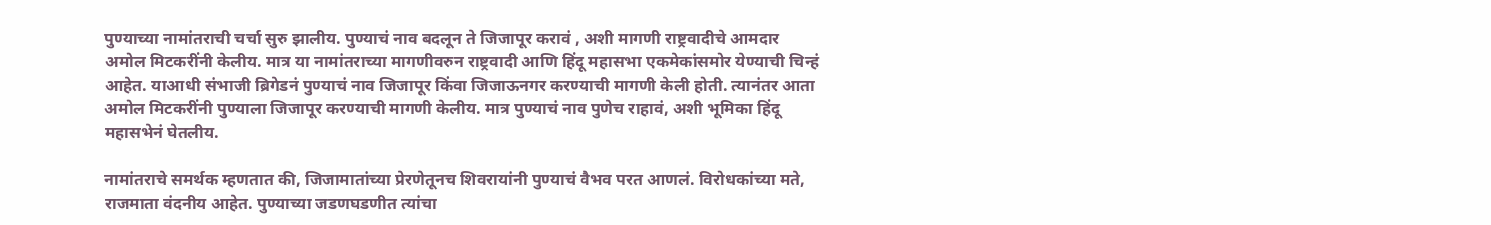पुण्याच्या नामांतराची चर्चा सुरु झालीय. पुण्याचं नाव बदलून ते जिजापूर करावं , अशी मागणी राष्ट्रवादीचे आमदार अमोल मिटकरींनी केलीय. मात्र या नामांतराच्या मागणीवरुन राष्ट्रवादी आणि हिंदू महासभा एकमेकांसमोर येण्याची चिन्हं आहेत. याआधी संभाजी ब्रिगेडनं पुण्याचं नाव जिजापूर किंवा जिजाऊनगर करण्याची मागणी केली होती. त्यानंतर आता अमोल मिटकरींनी पुण्याला जिजापूर करण्याची मागणी केलीय. मात्र पुण्याचं नाव पुणेच राहावं, अशी भूमिका हिंदू महासभेनं घेतलीय.

नामांतराचे समर्थक म्हणतात की, जिजामातांच्या प्रेरणेतूनच शिवरायांनी पुण्याचं वैभव परत आणलं. विरोधकांच्या मते, राजमाता वंदनीय आहेत. पुण्याच्या जडणघडणीत त्यांचा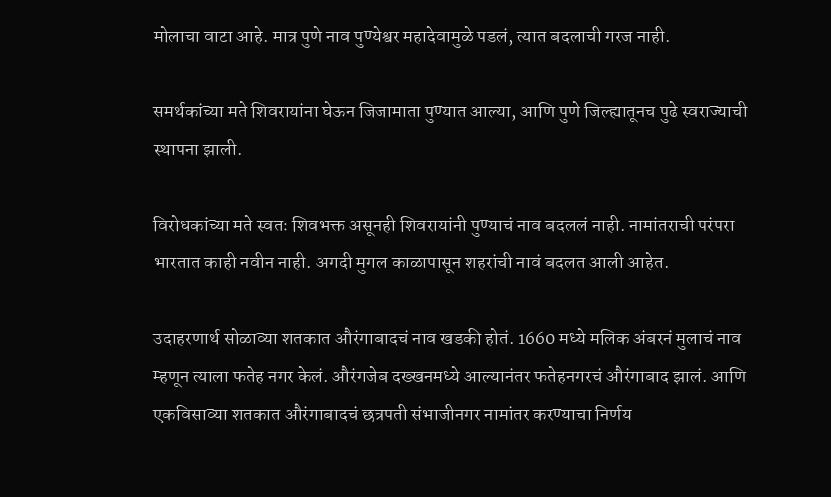मोलाचा वाटा आहे. मात्र पुणे नाव पुण्येश्वर महादेवामुळे पडलं, त्यात बदलाची गरज नाही.

समर्थकांच्या मते शिवरायांना घेऊन जिजामाता पुण्यात आल्या, आणि पुणे जिल्ह्यातूनच पुढे स्वराज्याची स्थापना झाली.

विरोधकांच्या मते स्वतः शिवभक्त असूनही शिवरायांनी पुण्याचं नाव बदललं नाही. नामांतराची परंपरा भारतात काही नवीन नाही. अगदी मुगल काळापासून शहरांची नावं बदलत आली आहेत.

उदाहरणार्थ सोळाव्या शतकात औरंगाबादचं नाव खडकी होतं. 1660 मध्ये मलिक अंबरनं मुलाचं नाव म्हणून त्याला फतेह नगर केलं. औरंगजेब दख्खनमध्ये आल्यानंतर फतेहनगरचं औरंगाबाद झालं. आणि एकविसाव्या शतकात औरंगाबादचं छत्रपती संभाजीनगर नामांतर करण्याचा निर्णय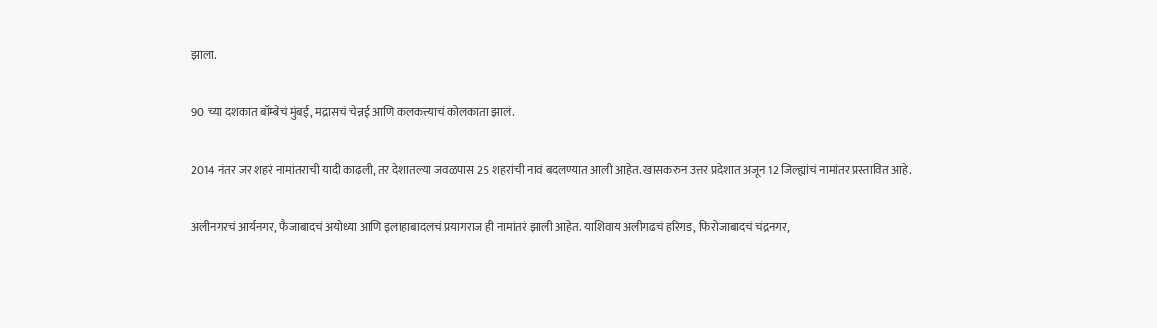झाला.

90 च्या दशकात बॉम्बेचं मुंबई, मद्रासचं चेन्नई आणि कलकत्त्याचं कोलकाता झालं.

2014 नंतर जर शहरं नामांतराची यादी काढली, तर देशातल्या जवळपास 25 शहरांची नावं बदलण्यात आली आहेत. खासकरुन उत्तर प्रदेशात अजून 12 जिल्ह्यांचं नामांतर प्रस्तावित आहे.

अलीनगरचं आर्यनगर, फैजाबादचं अयोध्या आणि इलाहाबादलचं प्रयागराज ही नामांतरं झाली आहेत. याशिवाय अलीगढचं हरिगड, फिरोजाबादचं चंद्रनगर,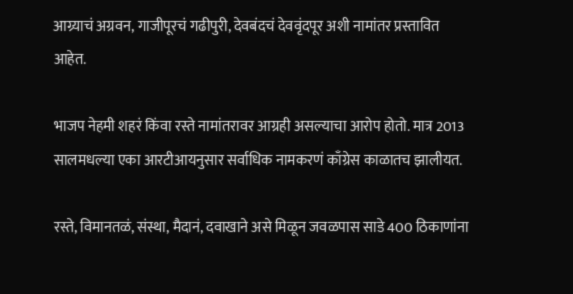आग्र्याचं अग्रवन, गाजीपूरचं गढीपुरी, देवबंदचं देववृंदपूर अशी नामांतर प्रस्तावित आहेत.

भाजप नेहमी शहरं किंवा रस्ते नामांतरावर आग्रही असल्याचा आरोप होतो. मात्र 2013 सालमधल्या एका आरटीआयनुसार सर्वाधिक नामकरणं काँग्रेस काळातच झालीयत.

रस्ते, विमानतळं, संस्था, मैदानं, दवाखाने असे मिळून जवळपास साडे 400 ठिकाणांना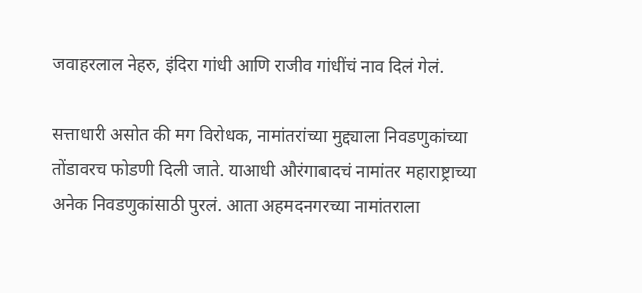जवाहरलाल नेहरु, इंदिरा गांधी आणि राजीव गांधींचं नाव दिलं गेलं.

सत्ताधारी असोत की मग विरोधक, नामांतरांच्या मुद्द्याला निवडणुकांच्या तोंडावरच फोडणी दिली जाते. याआधी औरंगाबादचं नामांतर महाराष्ट्राच्या अनेक निवडणुकांसाठी पुरलं. आता अहमदनगरच्या नामांतराला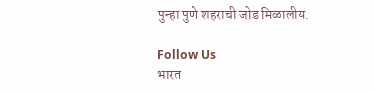पुन्हा पुणे शहराची जोड मिळालीय.

Follow Us
भारत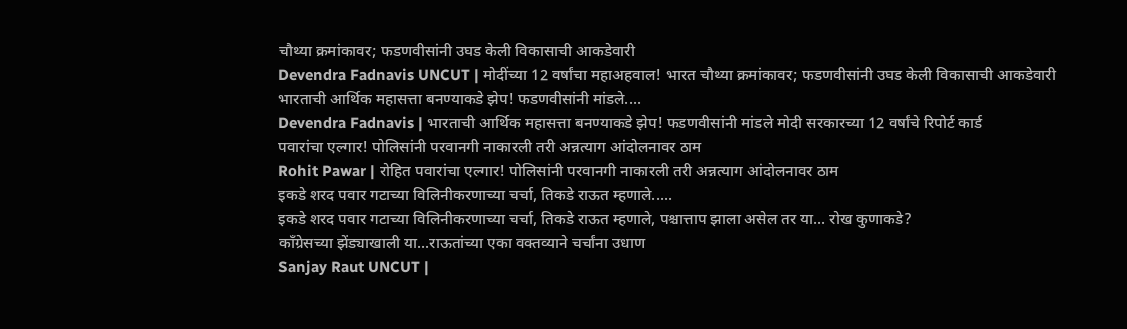चौथ्या क्रमांकावर; फडणवीसांनी उघड केली विकासाची आकडेवारी
Devendra Fadnavis UNCUT | मोदींच्या 12 वर्षांचा महाअहवाल! भारत चौथ्या क्रमांकावर; फडणवीसांनी उघड केली विकासाची आकडेवारी
भारताची आर्थिक महासत्ता बनण्याकडे झेप! फडणवीसांनी मांडले....
Devendra Fadnavis | भारताची आर्थिक महासत्ता बनण्याकडे झेप! फडणवीसांनी मांडले मोदी सरकारच्या 12 वर्षांचे रिपोर्ट कार्ड
पवारांचा एल्गार! पोलिसांनी परवानगी नाकारली तरी अन्नत्याग आंदोलनावर ठाम
Rohit Pawar | रोहित पवारांचा एल्गार! पोलिसांनी परवानगी नाकारली तरी अन्नत्याग आंदोलनावर ठाम
इकडे शरद पवार गटाच्या विलिनीकरणाच्या चर्चा, तिकडे राऊत म्हणाले.....
इकडे शरद पवार गटाच्या विलिनीकरणाच्या चर्चा, तिकडे राऊत म्हणाले, पश्चात्ताप झाला असेल तर या... रोख कुणाकडे?
काँग्रेसच्या झेंड्याखाली या...राऊतांच्या एका वक्तव्याने चर्चांना उधाण
Sanjay Raut UNCUT |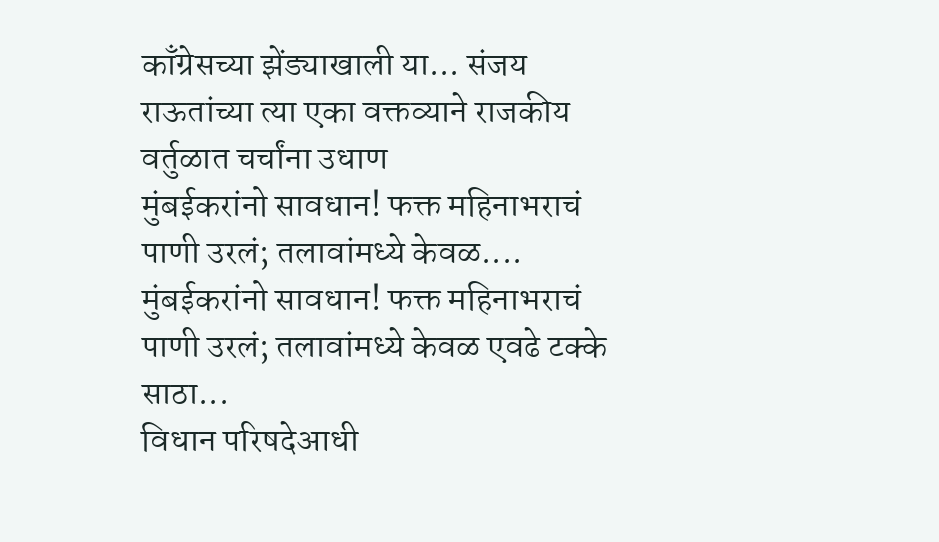काँग्रेसच्या झेंड्याखाली या... संजय राऊतांच्या त्या एका वक्तव्याने राजकीय वर्तुळात चर्चांना उधाण
मुंबईकरांनो सावधान! फक्त महिनाभराचं पाणी उरलं; तलावांमध्ये केवळ....
मुंबईकरांनो सावधान! फक्त महिनाभराचं पाणी उरलं; तलावांमध्ये केवळ एवढे टक्के साठा...
विधान परिषदेआधी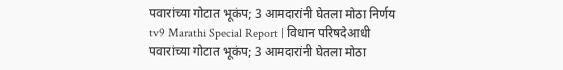पवारांच्या गोटात भूकंप; 3 आमदारांनी घेतला मोठा निर्णय
tv9 Marathi Special Report | विधान परिषदेआधी पवारांच्या गोटात भूकंप; 3 आमदारांनी घेतला मोठा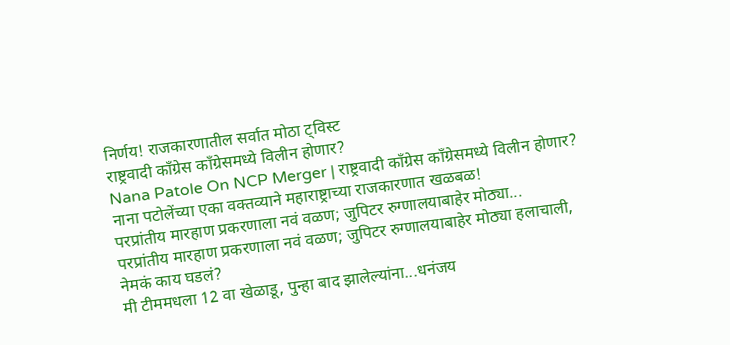निर्णय! राजकारणातील सर्वात मोठा ट्विस्ट
राष्ट्रवादी काँग्रेस काँग्रेसमध्ये विलीन होणार?
Nana Patole On NCP Merger | राष्ट्रवादी काँग्रेस काँग्रेसमध्ये विलीन होणार? नाना पटोलेंच्या एका वक्तव्याने महाराष्ट्राच्या राजकारणात खळबळ!
परप्रांतीय मारहाण प्रकरणाला नवं वळण; जुपिटर रुग्णालयाबाहेर मोठ्या...
परप्रांतीय मारहाण प्रकरणाला नवं वळण; जुपिटर रुग्णालयाबाहेर मोठ्या हलाचाली, नेमकं काय घडलं?
मी टीममधला 12 वा खेळाडू, पुन्हा बाद झालेल्यांना...धनंजय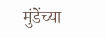मुंडेंच्या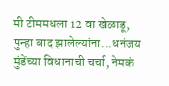मी टीममधला 12 वा खेळाडू, पुन्हा बाद झालेल्यांना...धनंजय मुंडेंच्या विधानाची चर्चा, नेमकं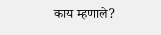काय म्हणाले?